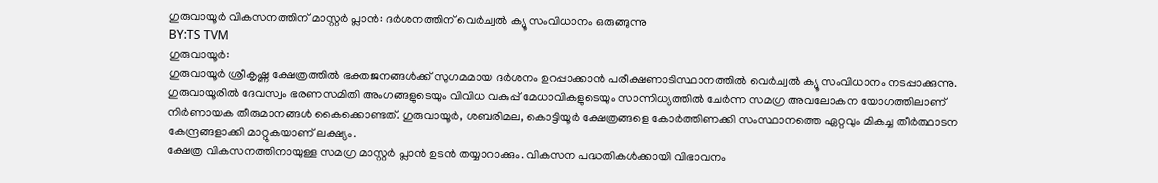ഗുരുവായൂർ വികസനത്തിന് മാസ്റ്റർ പ്ലാൻ: ദർശനത്തിന് വെർച്വൽ ക്യൂ സംവിധാനം ഒരുങ്ങുന്നു
BY:TS TVM
ഗുരുവായൂർ:
ഗുരുവായൂർ ശ്രീകൃഷ്ണ ക്ഷേത്രത്തിൽ ഭക്തജനങ്ങൾക്ക് സുഗമമായ ദർശനം ഉറപ്പാക്കാൻ പരീക്ഷണാടിസ്ഥാനത്തിൽ വെർച്വൽ ക്യൂ സംവിധാനം നടപ്പാക്കുന്നു. ഗുരുവായൂരിൽ ദേവസ്വം ഭരണസമിതി അംഗങ്ങളുടെയും വിവിധ വകുപ്പ് മേധാവികളുടെയും സാന്നിധ്യത്തിൽ ചേർന്ന സമഗ്ര അവലോകന യോഗത്തിലാണ് നിർണായക തീരുമാനങ്ങൾ കൈക്കൊണ്ടത്. ഗുരുവായൂർ, ശബരിമല, കൊട്ടിയൂർ ക്ഷേത്രങ്ങളെ കോർത്തിണക്കി സംസ്ഥാനത്തെ ഏറ്റവും മികച്ച തീർത്ഥാടന കേന്ദ്രങ്ങളാക്കി മാറ്റുകയാണ് ലക്ഷ്യം.
ക്ഷേത്ര വികസനത്തിനായുള്ള സമഗ്ര മാസ്റ്റർ പ്ലാൻ ഉടൻ തയ്യാറാക്കും. വികസന പദ്ധതികൾക്കായി വിഭാവനം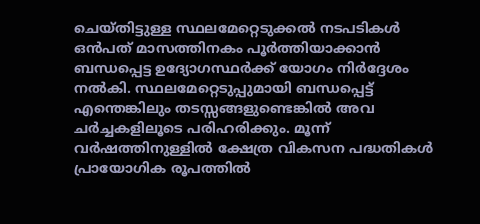ചെയ്തിട്ടുള്ള സ്ഥലമേറ്റെടുക്കൽ നടപടികൾ ഒൻപത് മാസത്തിനകം പൂർത്തിയാക്കാൻ ബന്ധപ്പെട്ട ഉദ്യോഗസ്ഥർക്ക് യോഗം നിർദ്ദേശം നൽകി. സ്ഥലമേറ്റെടുപ്പുമായി ബന്ധപ്പെട്ട് എന്തെങ്കിലും തടസ്സങ്ങളുണ്ടെങ്കിൽ അവ ചർച്ചകളിലൂടെ പരിഹരിക്കും. മൂന്ന് വർഷത്തിനുള്ളിൽ ക്ഷേത്ര വികസന പദ്ധതികൾ പ്രായോഗിക രൂപത്തിൽ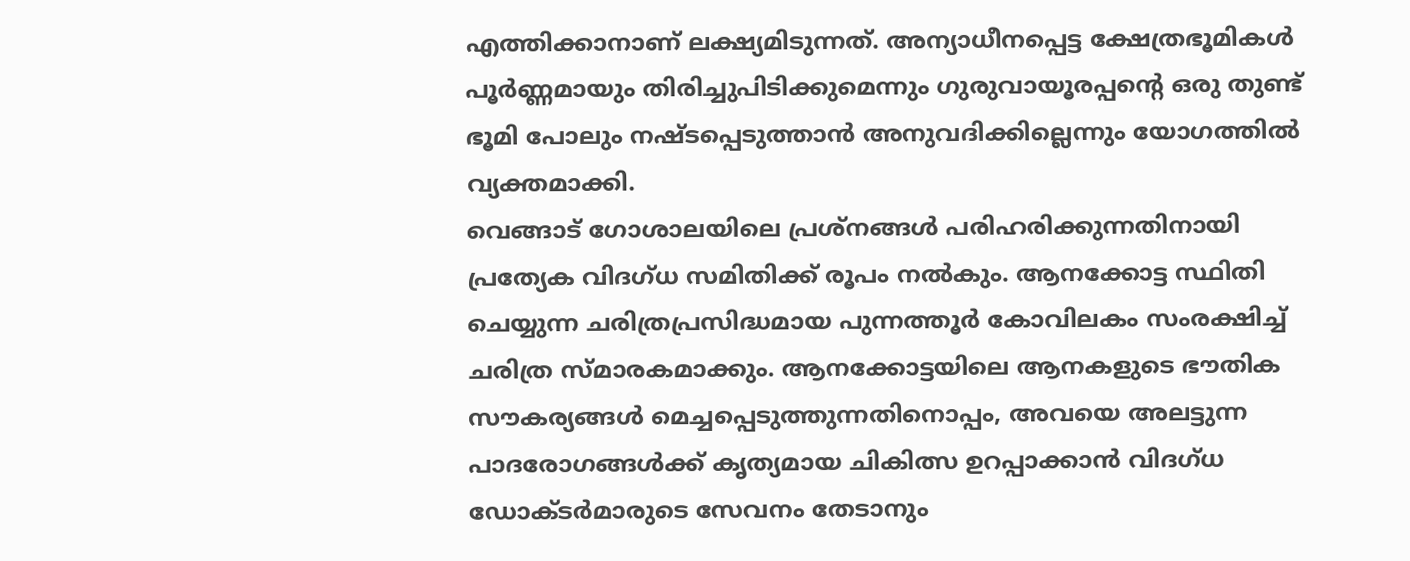എത്തിക്കാനാണ് ലക്ഷ്യമിടുന്നത്. അന്യാധീനപ്പെട്ട ക്ഷേത്രഭൂമികൾ പൂർണ്ണമായും തിരിച്ചുപിടിക്കുമെന്നും ഗുരുവായൂരപ്പന്റെ ഒരു തുണ്ട് ഭൂമി പോലും നഷ്ടപ്പെടുത്താൻ അനുവദിക്കില്ലെന്നും യോഗത്തിൽ വ്യക്തമാക്കി.
വെങ്ങാട് ഗോശാലയിലെ പ്രശ്നങ്ങൾ പരിഹരിക്കുന്നതിനായി പ്രത്യേക വിദഗ്ധ സമിതിക്ക് രൂപം നൽകും. ആനക്കോട്ട സ്ഥിതി ചെയ്യുന്ന ചരിത്രപ്രസിദ്ധമായ പുന്നത്തൂർ കോവിലകം സംരക്ഷിച്ച് ചരിത്ര സ്മാരകമാക്കും. ആനക്കോട്ടയിലെ ആനകളുടെ ഭൗതിക സൗകര്യങ്ങൾ മെച്ചപ്പെടുത്തുന്നതിനൊപ്പം, അവയെ അലട്ടുന്ന പാദരോഗങ്ങൾക്ക് കൃത്യമായ ചികിത്സ ഉറപ്പാക്കാൻ വിദഗ്ധ ഡോക്ടർമാരുടെ സേവനം തേടാനും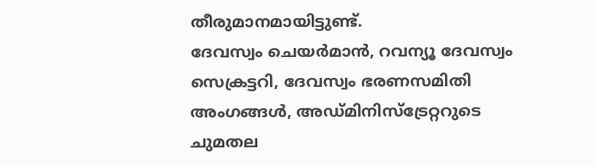തീരുമാനമായിട്ടുണ്ട്.
ദേവസ്വം ചെയർമാൻ, റവന്യൂ ദേവസ്വം സെക്രട്ടറി, ദേവസ്വം ഭരണസമിതി അംഗങ്ങൾ, അഡ്മിനിസ്ട്രേറ്ററുടെ ചുമതല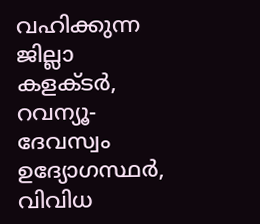വഹിക്കുന്ന ജില്ലാ കളക്ടർ, റവന്യൂ-ദേവസ്വം ഉദ്യോഗസ്ഥർ, വിവിധ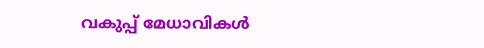വകുപ്പ് മേധാവികൾ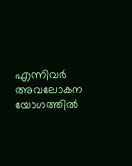എന്നിവർ അവലോകന യോഗത്തിൽ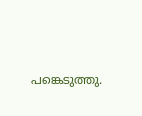പങ്കെടുത്തു.